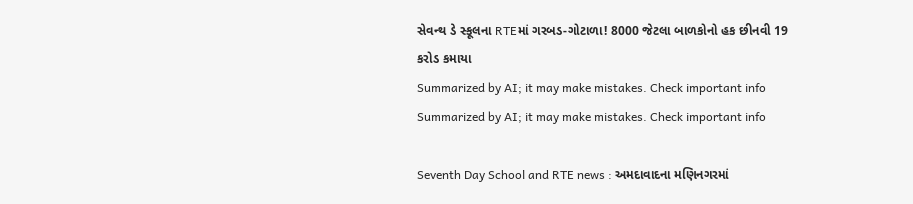સેવન્થ ડે સ્કૂલના RTEમાં ગરબડ-ગોટાળા! 8000 જેટલા બાળકોનો હક છીનવી 19 કરોડ કમાયા
Summarized by AI; it may make mistakes. Check important info
Summarized by AI; it may make mistakes. Check important info

Seventh Day School and RTE news : અમદાવાદના મણિનગરમાં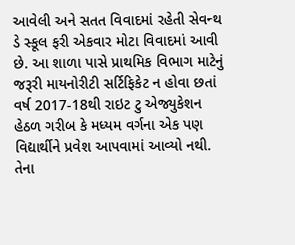આવેલી અને સતત વિવાદમાં રહેતી સેવન્થ ડે સ્કૂલ ફરી એકવાર મોટા વિવાદમાં આવી છે. આ શાળા પાસે પ્રાથમિક વિભાગ માટેનું જરૂરી માયનોરીટી સર્ટિફિકેટ ન હોવા છતાં વર્ષ 2017-18થી રાઇટ ટુ એજ્યુકેશન હેઠળ ગરીબ કે મધ્યમ વર્ગના એક પણ વિદ્યાર્થીને પ્રવેશ આપવામાં આવ્યો નથી. તેના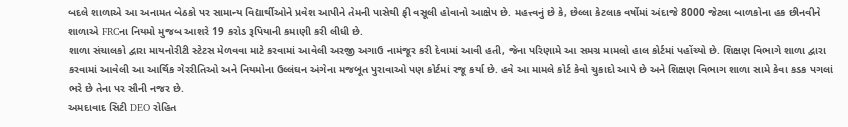બદલે શાળાએ આ અનામત બેઠકો પર સામાન્ય વિદ્યાર્થીઓને પ્રવેશ આપીને તેમની પાસેથી ફી વસૂલી હોવાનો આક્ષેપ છે. મહત્ત્વનું છે કે, છેલ્લા કેટલાક વર્ષોમાં અંદાજે 8000 જેટલા બાળકોના હક છીનવીને શાળાએ FRCના નિયમો મુજબ આશરે 19 કરોડ રૂપિયાની કમાણી કરી લીધી છે.
શાળા સંચાલકો દ્વારા માયનોરીટી સ્ટેટસ મેળવવા માટે કરવામાં આવેલી અરજી અગાઉ નામંજૂર કરી દેવામાં આવી હતી, જેના પરિણામે આ સમગ્ર મામલો હાલ કોર્ટમાં પહોંચ્યો છે. શિક્ષણ વિભાગે શાળા દ્વારા કરવામાં આવેલી આ આર્થિક ગેરરીતિઓ અને નિયમોના ઉલ્લંઘન અંગેના મજબૂત પુરાવાઓ પણ કોર્ટમાં રજૂ કર્યા છે. હવે આ મામલે કોર્ટ કેવો ચુકાદો આપે છે અને શિક્ષણ વિભાગ શાળા સામે કેવા કડક પગલાં ભરે છે તેના પર સૌની નજર છે.
અમદાવાદ સિટી DEO રોહિત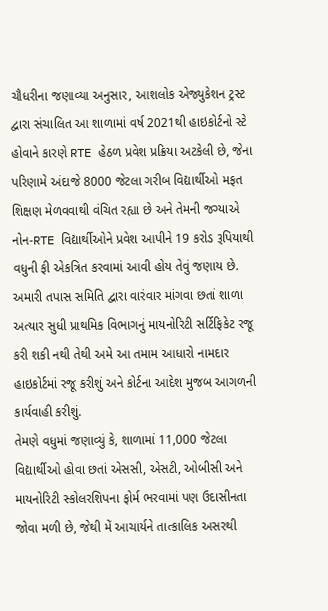ચૌધરીના જણાવ્યા અનુસાર, આશલોક એજ્યુકેશન ટ્રસ્ટ દ્વારા સંચાલિત આ શાળામાં વર્ષ 2021થી હાઇકોર્ટનો સ્ટે હોવાને કારણે RTE હેઠળ પ્રવેશ પ્રક્રિયા અટકેલી છે, જેના પરિણામે અંદાજે 8000 જેટલા ગરીબ વિદ્યાર્થીઓ મફત શિક્ષણ મેળવવાથી વંચિત રહ્યા છે અને તેમની જગ્યાએ નોન-RTE વિદ્યાર્થીઓને પ્રવેશ આપીને 19 કરોડ રૂપિયાથી વધુની ફી એકત્રિત કરવામાં આવી હોય તેવું જણાય છે. અમારી તપાસ સમિતિ દ્વારા વારંવાર માંગવા છતાં શાળા અત્યાર સુધી પ્રાથમિક વિભાગનું માયનોરિટી સર્ટિફિકેટ રજૂ કરી શકી નથી તેથી અમે આ તમામ આધારો નામદાર હાઇકોર્ટમાં રજૂ કરીશું અને કોર્ટના આદેશ મુજબ આગળની કાર્યવાહી કરીશું.
તેમણે વધુમાં જણાવ્યું કે, શાળામાં 11,000 જેટલા વિદ્યાર્થીઓ હોવા છતાં એસસી, એસટી, ઓબીસી અને માયનોરિટી સ્કોલરશિપના ફોર્મ ભરવામાં પણ ઉદાસીનતા જોવા મળી છે, જેથી મેં આચાર્યને તાત્કાલિક અસરથી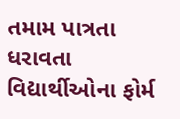તમામ પાત્રતા ધરાવતા વિદ્યાર્થીઓના ફોર્મ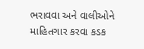ભરાવવા અને વાલીઓને માહિતગાર કરવા કડક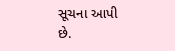સૂચના આપી છે.